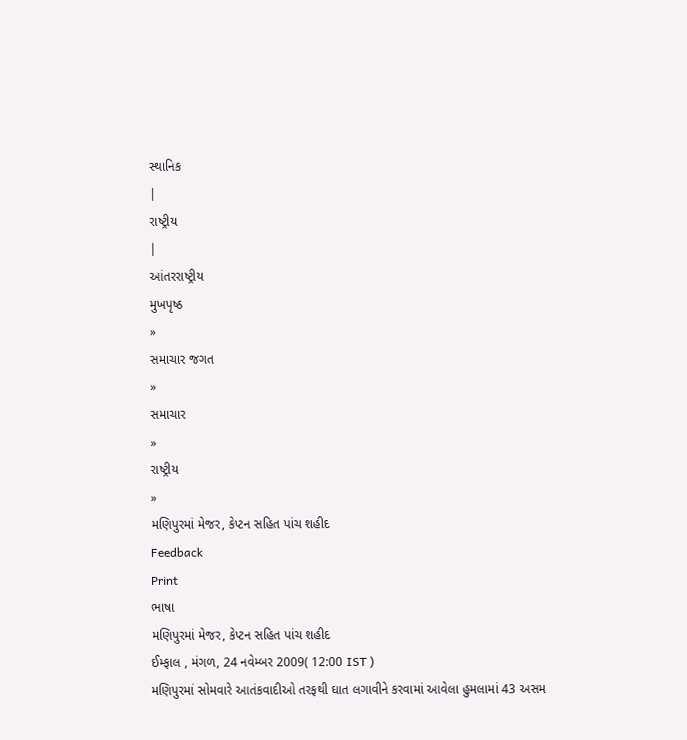સ્થાનિક
|
રાષ્ટ્રીય
|
આંતરરાષ્ટ્રીય
મુખપૃષ્ઠ
»
સમાચાર જગત
»
સમાચાર
»
રાષ્ટ્રીય
»
મણિપુરમાં મેજર, કેપ્ટન સહિત પાંચ શહીદ
Feedback
Print
ભાષા
મણિપુરમાં મેજર, કેપ્ટન સહિત પાંચ શહીદ
ઈમ્ફાલ , મંગળ, 24 નવેમ્બર 2009( 12:00 IST )
મણિપુરમાં સોમવારે આતંકવાદીઓ તરફથી ઘાત લગાવીને કરવામાં આવેલા હુમલામાં 43 અસમ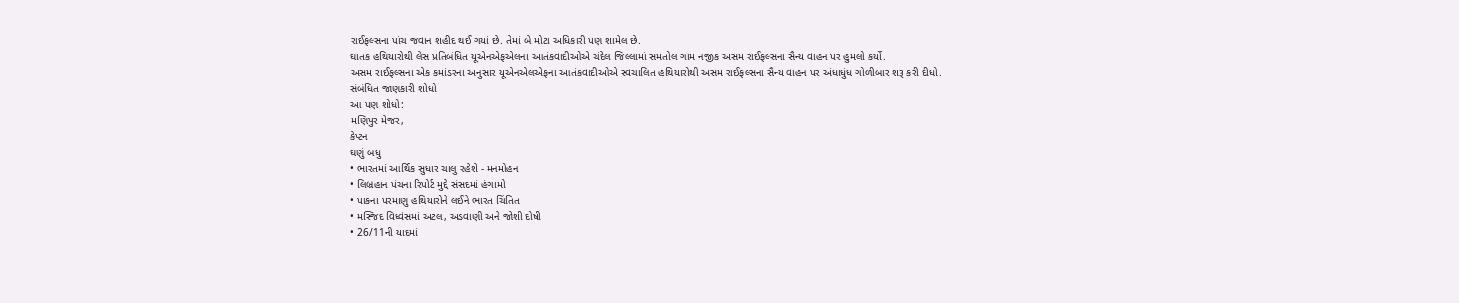રાઈફલ્સના પાંચ જવાન શહીદ થઈ ગયાં છે. તેમાં બે મોટા અધિકારી પણ શામેલ છે.
ઘાતક હથિયારોથી લેસ પ્રતિબંધિત યૂએનએફએલના આતંકવાદીઓએ ચંદેલ જિલ્લામાં સમતોલ ગામ નજીક અસમ રાઈફલ્સના સૈન્ય વાહન પર હુમલો કર્યો.
અસમ રાઈફલ્સના એક કમાંડરના અનુસાર યૂએનએલએફના આતંકવાદીઓએ સ્વચાલિત હથિયારોથી અસમ રાઈફલ્સના સૈન્ય વાહન પર અંધાધુંધ ગોળીબાર શરૂ કરી દીધો.
સંબંધિત જાણકારી શોધો
આ પણ શોધો:
મણિપુર મેજર,
કેપ્ટન
ઘણું બધુ
• ભારતમાં આર્થિક સુધાર ચાલુ રહેશે - મનમોહન
• લિબ્રહાન પંચના રિપોર્ટ મુદ્દે સંસદમાં હંગામો
• પાકના પરમાણુ હથિયારોને લઈને ભારત ચિંતિત
• મસ્જિદ વિધ્વંસમાં અટલ, અડવાણી અને જોશી દોષી
• 26/11ની યાદમાં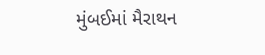મુંબઈમાં મૈરાથન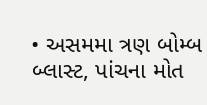• અસમમા ત્રણ બોમ્બ બ્લાસ્ટ, પાંચના મોત